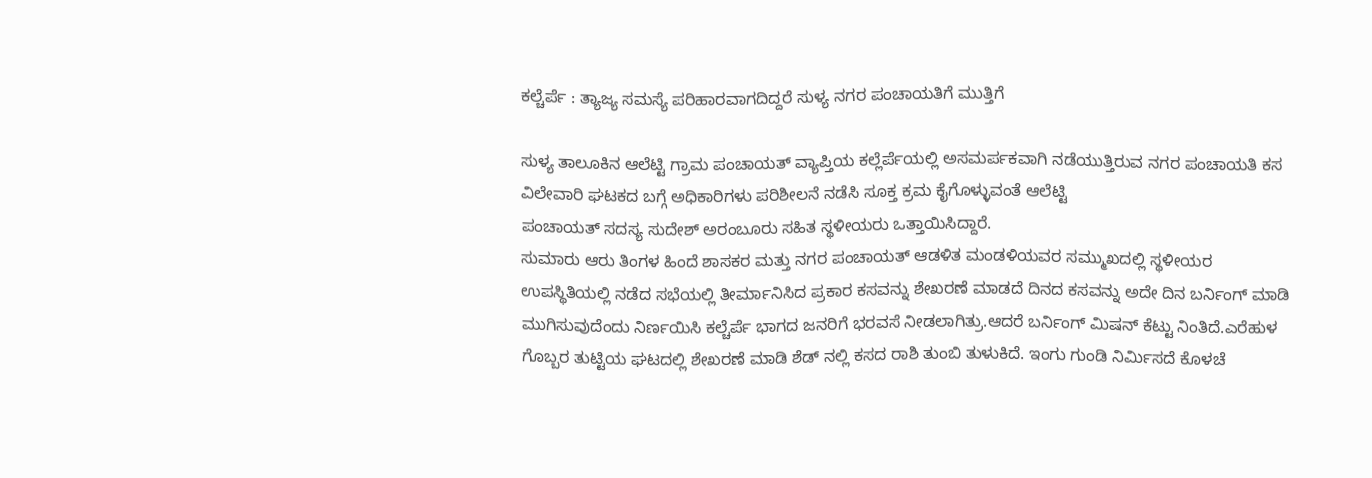ಕಲ್ಚೆರ್ಪೆ : ತ್ಯಾಜ್ಯ ಸಮಸ್ಯೆ ಪರಿಹಾರವಾಗದಿದ್ದರೆ ಸುಳ್ಯ ನಗರ ಪಂಚಾಯತಿಗೆ ಮುತ್ತಿಗೆ

ಸುಳ್ಯ ತಾಲೂಕಿನ ಆಲೆಟ್ಟಿ ಗ್ರಾಮ ಪಂಚಾಯತ್ ವ್ಯಾಪ್ತಿಯ ಕಲ್ಲೆರ್ಪೆಯಲ್ಲಿ ಅಸಮರ್ಪಕವಾಗಿ ನಡೆಯುತ್ತಿರುವ ನಗರ ಪಂಚಾಯತಿ ಕಸ ವಿಲೇವಾರಿ ಘಟಕದ ಬಗ್ಗೆ ಅಧಿಕಾರಿಗಳು ಪರಿಶೀಲನೆ ನಡೆಸಿ ಸೂಕ್ತ ಕ್ರಮ ಕೈಗೊಳ್ಳುವಂತೆ ಆಲೆಟ್ಟಿ
ಪಂಚಾಯತ್‌ ಸದಸ್ಯ ಸುದೇಶ್ ಅರಂಬೂರು ಸಹಿತ ಸ್ಥಳೀಯರು ಒತ್ತಾಯಿಸಿದ್ದಾರೆ.
ಸುಮಾರು ಆರು ತಿಂಗಳ ಹಿಂದೆ ಶಾಸಕರ ಮತ್ತು ನಗರ ಪಂಚಾಯತ್ ಆಡಳಿತ ಮಂಡಳಿಯವರ ಸಮ್ಮುಖದಲ್ಲಿ ಸ್ಥಳೀಯರ ಉಪಸ್ಥಿತಿಯಲ್ಲಿ ನಡೆದ ಸಭೆಯಲ್ಲಿ ತೀರ್ಮಾನಿಸಿದ ಪ್ರಕಾರ ಕಸವನ್ನು ಶೇಖರಣೆ ಮಾಡದೆ ದಿನದ ಕಸವನ್ನು ಅದೇ ದಿನ ಬರ್ನಿಂಗ್ ಮಾಡಿ ಮುಗಿಸುವುದೆಂದು ನಿರ್ಣಯಿಸಿ ಕಲ್ಚೆರ್ಪೆ ಭಾಗದ ಜನರಿಗೆ ಭರವಸೆ ನೀಡಲಾಗಿತ್ರು.ಆದರೆ ಬರ್ನಿಂಗ್ ಮಿಷನ್ ಕೆಟ್ಟು ನಿಂತಿದೆ.ಎರೆಹುಳ ಗೊಬ್ಬರ ತುಟ್ಟಿಯ ಘಟದಲ್ಲಿ ಶೇಖರಣೆ ಮಾಡಿ ಶೆಡ್ ನಲ್ಲಿ ಕಸದ ರಾಶಿ ತುಂಬಿ ತುಳುಕಿದೆ. ಇಂಗು ಗುಂಡಿ ನಿರ್ಮಿಸದೆ ಕೊಳಚೆ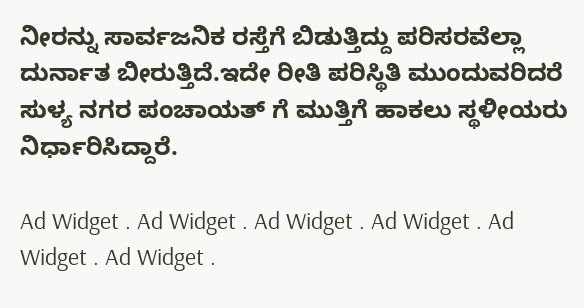ನೀರನ್ನು ಸಾರ್ವಜನಿಕ ರಸ್ತೆಗೆ ಬಿಡುತ್ತಿದ್ದು ಪರಿಸರವೆಲ್ಲಾ ದುರ್ನಾತ ಬೀರುತ್ತಿದೆ.ಇದೇ ರೀತಿ ಪರಿಸ್ಥಿತಿ ಮುಂದುವರಿದರೆ ಸುಳ್ಯ ನಗರ ಪಂಚಾಯತ್ ಗೆ ಮುತ್ತಿಗೆ ಹಾಕಲು ಸ್ಥಳೀಯರು ನಿರ್ಧಾರಿಸಿದ್ದಾರೆ.

Ad Widget . Ad Widget . Ad Widget . Ad Widget . Ad Widget . Ad Widget .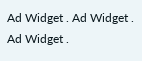Ad Widget . Ad Widget . Ad Widget .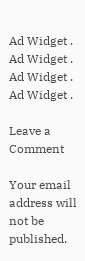Ad Widget . Ad Widget . Ad Widget . Ad Widget .

Leave a Comment

Your email address will not be published.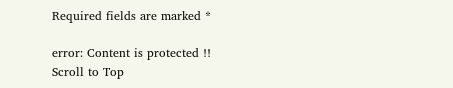Required fields are marked *

error: Content is protected !!
Scroll to Top